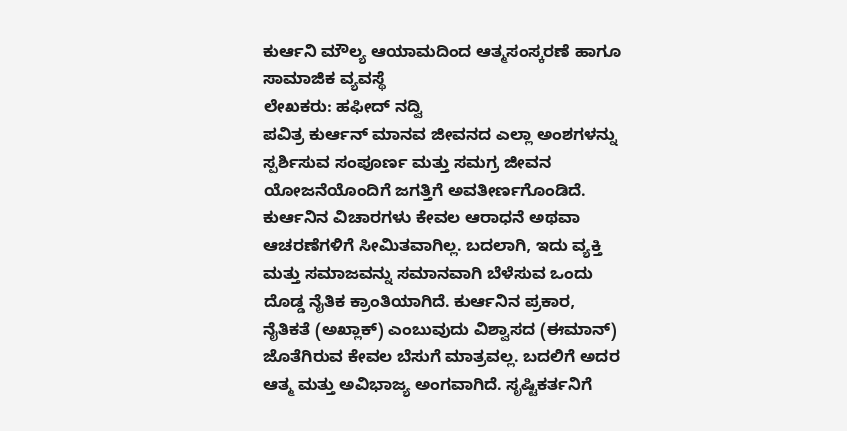ಕುರ್ಆನಿ ಮೌಲ್ಯ ಆಯಾಮದಿಂದ ಆತ್ಮಸಂಸ್ಕರಣೆ ಹಾಗೂ ಸಾಮಾಜಿಕ ವ್ಯವಸ್ಥೆ
ಲೇಖಕರು: ಹಫೀದ್ ನದ್ವಿ
ಪವಿತ್ರ ಕುರ್ಆನ್ ಮಾನವ ಜೀವನದ ಎಲ್ಲಾ ಅಂಶಗಳನ್ನು ಸ್ಪರ್ಶಿಸುವ ಸಂಪೂರ್ಣ ಮತ್ತು ಸಮಗ್ರ ಜೀವನ ಯೋಜನೆಯೊಂದಿಗೆ ಜಗತ್ತಿಗೆ ಅವತೀರ್ಣಗೊಂಡಿದೆ. ಕುರ್ಆನಿನ ವಿಚಾರಗಳು ಕೇವಲ ಆರಾಧನೆ ಅಥವಾ ಆಚರಣೆಗಳಿಗೆ ಸೀಮಿತವಾಗಿಲ್ಲ. ಬದಲಾಗಿ, ಇದು ವ್ಯಕ್ತಿ ಮತ್ತು ಸಮಾಜವನ್ನು ಸಮಾನವಾಗಿ ಬೆಳೆಸುವ ಒಂದು ದೊಡ್ಡ ನೈತಿಕ ಕ್ರಾಂತಿಯಾಗಿದೆ. ಕುರ್ಆನಿನ ಪ್ರಕಾರ, ನೈತಿಕತೆ (ಅಖ್ಲಾಕ್) ಎಂಬುವುದು ವಿಶ್ವಾಸದ (ಈಮಾನ್) ಜೊತೆಗಿರುವ ಕೇವಲ ಬೆಸುಗೆ ಮಾತ್ರವಲ್ಲ. ಬದಲಿಗೆ ಅದರ ಆತ್ಮ ಮತ್ತು ಅವಿಭಾಜ್ಯ ಅಂಗವಾಗಿದೆ. ಸೃಷ್ಟಿಕರ್ತನಿಗೆ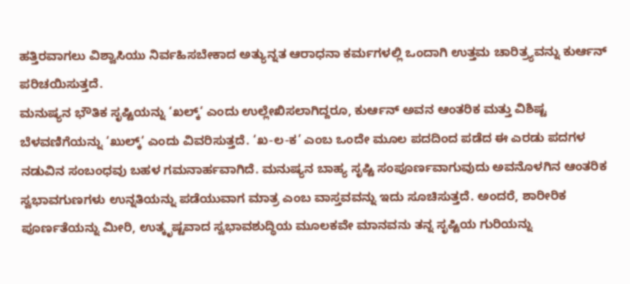ಹತ್ತಿರವಾಗಲು ವಿಶ್ವಾಸಿಯು ನಿರ್ವಹಿಸಬೇಕಾದ ಅತ್ಯುನ್ನತ ಆರಾಧನಾ ಕರ್ಮಗಳಲ್ಲಿ ಒಂದಾಗಿ ಉತ್ತಮ ಚಾರಿತ್ರ್ಯವನ್ನು ಕುರ್ಆನ್ ಪರಿಚಯಿಸುತ್ತದೆ.
ಮನುಷ್ಯನ ಭೌತಿಕ ಸೃಷ್ಟಿಯನ್ನು ‘ಖಲ್ಕ್‘ ಎಂದು ಉಲ್ಲೇಖಿಸಲಾಗಿದ್ದರೂ, ಕುರ್ಆನ್ ಅವನ ಆಂತರಿಕ ಮತ್ತು ವಿಶಿಷ್ಟ ಬೆಳವಣಿಗೆಯನ್ನು ‘ಖುಲ್ಕ್‘ ಎಂದು ವಿವರಿಸುತ್ತದೆ. ‘ಖ-ಲ-ಕ’ ಎಂಬ ಒಂದೇ ಮೂಲ ಪದದಿಂದ ಪಡೆದ ಈ ಎರಡು ಪದಗಳ ನಡುವಿನ ಸಂಬಂಧವು ಬಹಳ ಗಮನಾರ್ಹವಾಗಿದೆ. ಮನುಷ್ಯನ ಬಾಹ್ಯ ಸೃಷ್ಟಿ ಸಂಪೂರ್ಣವಾಗುವುದು ಅವನೊಳಗಿನ ಆಂತರಿಕ ಸ್ವಭಾವಗುಣಗಳು ಉನ್ನತಿಯನ್ನು ಪಡೆಯುವಾಗ ಮಾತ್ರ ಎಂಬ ವಾಸ್ತವವನ್ನು ಇದು ಸೂಚಿಸುತ್ತದೆ. ಅಂದರೆ, ಶಾರೀರಿಕ ಪೂರ್ಣತೆಯನ್ನು ಮೀರಿ, ಉತ್ಕೃಷ್ಟವಾದ ಸ್ವಭಾವಶುದ್ಧಿಯ ಮೂಲಕವೇ ಮಾನವನು ತನ್ನ ಸೃಷ್ಟಿಯ ಗುರಿಯನ್ನು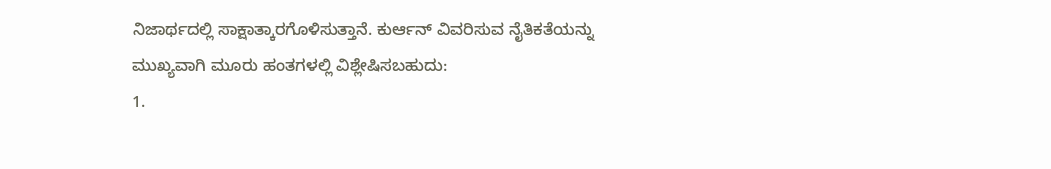ನಿಜಾರ್ಥದಲ್ಲಿ ಸಾಕ್ಷಾತ್ಕಾರಗೊಳಿಸುತ್ತಾನೆ. ಕುರ್ಆನ್ ವಿವರಿಸುವ ನೈತಿಕತೆಯನ್ನು ಮುಖ್ಯವಾಗಿ ಮೂರು ಹಂತಗಳಲ್ಲಿ ವಿಶ್ಲೇಷಿಸಬಹುದು:
1.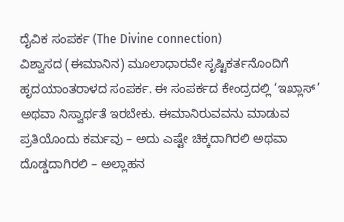ದೈವಿಕ ಸಂಪರ್ಕ (The Divine connection)
ವಿಶ್ವಾಸದ (ಈಮಾನಿನ) ಮೂಲಾಧಾರವೇ ಸೃಷ್ಟಿಕರ್ತನೊಂದಿಗೆ ಹೃದಯಾಂತರಾಳದ ಸಂಪರ್ಕ. ಈ ಸಂಪರ್ಕದ ಕೇಂದ್ರದಲ್ಲಿ ‘ಇಖ್ಲಾಸ್’ ಅಥವಾ ನಿಸ್ವಾರ್ಥತೆ ಇರಬೇಕು. ಈಮಾನಿರುವವನು ಮಾಡುವ ಪ್ರತಿಯೊಂದು ಕರ್ಮವು – ಅದು ಎಷ್ಟೇ ಚಿಕ್ಕದಾಗಿರಲಿ ಅಥವಾ ದೊಡ್ಡದಾಗಿರಲಿ – ಅಲ್ಲಾಹನ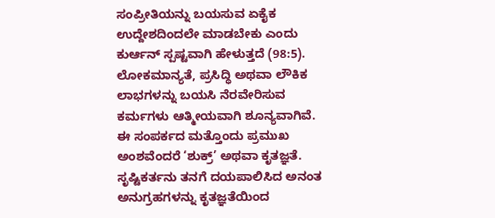ಸಂಪ್ರೀತಿಯನ್ನು ಬಯಸುವ ಏಕೈಕ ಉದ್ದೇಶದಿಂದಲೇ ಮಾಡಬೇಕು ಎಂದು ಕುರ್ಆನ್ ಸ್ಪಷ್ಟವಾಗಿ ಹೇಳುತ್ತದೆ (98:5). ಲೋಕಮಾನ್ಯತೆ, ಪ್ರಸಿದ್ಧಿ ಅಥವಾ ಲೌಕಿಕ ಲಾಭಗಳನ್ನು ಬಯಸಿ ನೆರವೇರಿಸುವ ಕರ್ಮಗಳು ಆತ್ಮೀಯವಾಗಿ ಶೂನ್ಯವಾಗಿವೆ.
ಈ ಸಂಪರ್ಕದ ಮತ್ತೊಂದು ಪ್ರಮುಖ ಅಂಶವೆಂದರೆ ‘ಶುಕ್ರ್’ ಅಥವಾ ಕೃತಜ್ಞತೆ. ಸೃಷ್ಟಿಕರ್ತನು ತನಗೆ ದಯಪಾಲಿಸಿದ ಅನಂತ ಅನುಗ್ರಹಗಳನ್ನು ಕೃತಜ್ಞತೆಯಿಂದ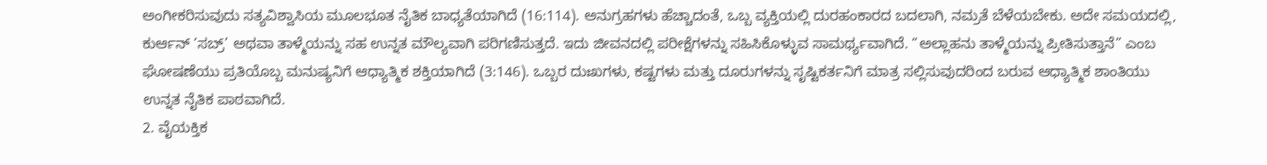ಅಂಗೀಕರಿಸುವುದು ಸತ್ಯವಿಶ್ವಾಸಿಯ ಮೂಲಭೂತ ನೈತಿಕ ಬಾಧ್ಯತೆಯಾಗಿದೆ (16:114). ಅನುಗ್ರಹಗಳು ಹೆಚ್ಚಾದಂತೆ, ಒಬ್ಬ ವ್ಯಕ್ತಿಯಲ್ಲಿ ದುರಹಂಕಾರದ ಬದಲಾಗಿ, ನಮ್ರತೆ ಬೆಳೆಯಬೇಕು. ಅದೇ ಸಮಯದಲ್ಲಿ, ಕುರ್ಆನ್ ‘ಸಬ್ರ್’ ಅಥವಾ ತಾಳ್ಮೆಯನ್ನು ಸಹ ಉನ್ನತ ಮೌಲ್ಯವಾಗಿ ಪರಿಗಣಿಸುತ್ತದೆ. ಇದು ಜೀವನದಲ್ಲಿ ಪರೀಕ್ಷೆಗಳನ್ನು ಸಹಿಸಿಕೊಳ್ಳುವ ಸಾಮರ್ಥ್ಯವಾಗಿದೆ. “ಅಲ್ಲಾಹನು ತಾಳ್ಮೆಯನ್ನು ಪ್ರೀತಿಸುತ್ತಾನೆ” ಎಂಬ ಘೋಷಣೆಯು ಪ್ರತಿಯೊಬ್ಬ ಮನುಷ್ಯನಿಗೆ ಆಧ್ಯಾತ್ಮಿಕ ಶಕ್ತಿಯಾಗಿದೆ (3:146). ಒಬ್ಬರ ದುಃಖಗಳು, ಕಷ್ಟಗಳು ಮತ್ತು ದೂರುಗಳನ್ನು ಸೃಷ್ಟಿಕರ್ತನಿಗೆ ಮಾತ್ರ ಸಲ್ಲಿಸುವುದರಿಂದ ಬರುವ ಆಧ್ಯಾತ್ಮಿಕ ಶಾಂತಿಯು ಉನ್ನತ ನೈತಿಕ ಪಾಠವಾಗಿದೆ.
2. ವೈಯಕ್ತಿಕ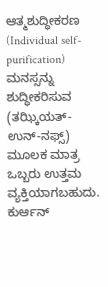ಆತ್ಮಶುದ್ಧೀಕರಣ (Individual self-purification)
ಮನಸ್ಸನ್ನು ಶುದ್ಧೀಕರಿಸುವ (ತಝ್ಕಿಯತ್-ಉನ್-ನಫ್ಸ್) ಮೂಲಕ ಮಾತ್ರ ಒಬ್ಬರು ಉತ್ತಮ ವ್ಯಕ್ತಿಯಾಗಬಹುದು. ಕುರ್ಆನ್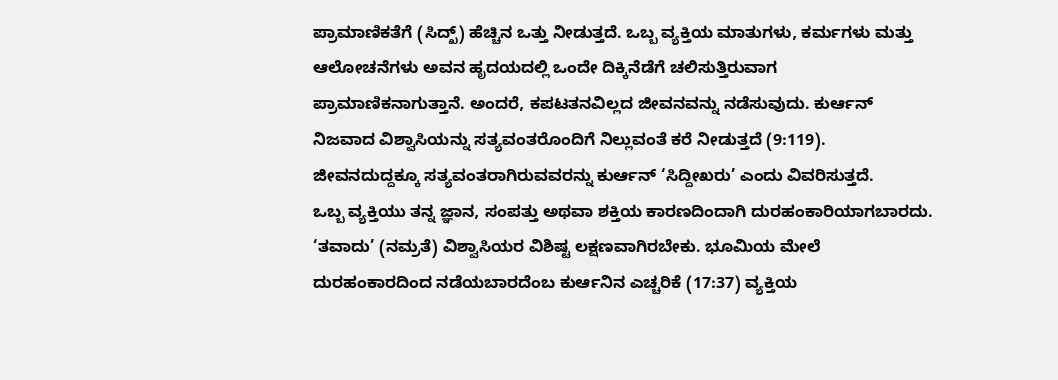ಪ್ರಾಮಾಣಿಕತೆಗೆ (ಸಿದ್ಖ್) ಹೆಚ್ಚಿನ ಒತ್ತು ನೀಡುತ್ತದೆ. ಒಬ್ಬ ವ್ಯಕ್ತಿಯ ಮಾತುಗಳು, ಕರ್ಮಗಳು ಮತ್ತು ಆಲೋಚನೆಗಳು ಅವನ ಹೃದಯದಲ್ಲಿ ಒಂದೇ ದಿಕ್ಕಿನೆಡೆಗೆ ಚಲಿಸುತ್ತಿರುವಾಗ ಪ್ರಾಮಾಣಿಕನಾಗುತ್ತಾನೆ. ಅಂದರೆ, ಕಪಟತನವಿಲ್ಲದ ಜೀವನವನ್ನು ನಡೆಸುವುದು. ಕುರ್ಆನ್ ನಿಜವಾದ ವಿಶ್ವಾಸಿಯನ್ನು ಸತ್ಯವಂತರೊಂದಿಗೆ ನಿಲ್ಲುವಂತೆ ಕರೆ ನೀಡುತ್ತದೆ (9:119). ಜೀವನದುದ್ದಕ್ಕೂ ಸತ್ಯವಂತರಾಗಿರುವವರನ್ನು ಕುರ್ಆನ್ ‘ಸಿದ್ದೀಖರು’ ಎಂದು ವಿವರಿಸುತ್ತದೆ.
ಒಬ್ಬ ವ್ಯಕ್ತಿಯು ತನ್ನ ಜ್ಞಾನ, ಸಂಪತ್ತು ಅಥವಾ ಶಕ್ತಿಯ ಕಾರಣದಿಂದಾಗಿ ದುರಹಂಕಾರಿಯಾಗಬಾರದು. ‘ತವಾದು’ (ನಮ್ರತೆ) ವಿಶ್ವಾಸಿಯರ ವಿಶಿಷ್ಟ ಲಕ್ಷಣವಾಗಿರಬೇಕು. ಭೂಮಿಯ ಮೇಲೆ ದುರಹಂಕಾರದಿಂದ ನಡೆಯಬಾರದೆಂಬ ಕುರ್ಆನಿನ ಎಚ್ಚರಿಕೆ (17:37) ವ್ಯಕ್ತಿಯ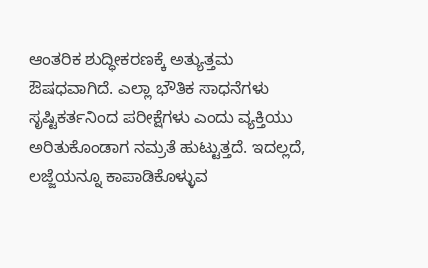ಆಂತರಿಕ ಶುದ್ಧೀಕರಣಕ್ಕೆ ಅತ್ಯುತ್ತಮ ಔಷಧವಾಗಿದೆ. ಎಲ್ಲಾ ಭೌತಿಕ ಸಾಧನೆಗಳು ಸೃಷ್ಟಿಕರ್ತನಿಂದ ಪರೀಕ್ಷೆಗಳು ಎಂದು ವ್ಯಕ್ತಿಯು ಅರಿತುಕೊಂಡಾಗ ನಮ್ರತೆ ಹುಟ್ಟುತ್ತದೆ. ಇದಲ್ಲದೆ, ಲಜ್ಜೆಯನ್ನೂ ಕಾಪಾಡಿಕೊಳ್ಳುವ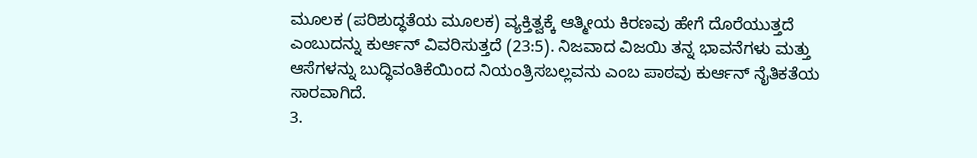ಮೂಲಕ (ಪರಿಶುದ್ಧತೆಯ ಮೂಲಕ) ವ್ಯಕ್ತಿತ್ವಕ್ಕೆ ಆತ್ಮೀಯ ಕಿರಣವು ಹೇಗೆ ದೊರೆಯುತ್ತದೆ ಎಂಬುದನ್ನು ಕುರ್ಆನ್ ವಿವರಿಸುತ್ತದೆ (23:5). ನಿಜವಾದ ವಿಜಯಿ ತನ್ನ ಭಾವನೆಗಳು ಮತ್ತು ಆಸೆಗಳನ್ನು ಬುದ್ಧಿವಂತಿಕೆಯಿಂದ ನಿಯಂತ್ರಿಸಬಲ್ಲವನು ಎಂಬ ಪಾಠವು ಕುರ್ಆನ್ ನೈತಿಕತೆಯ ಸಾರವಾಗಿದೆ.
3.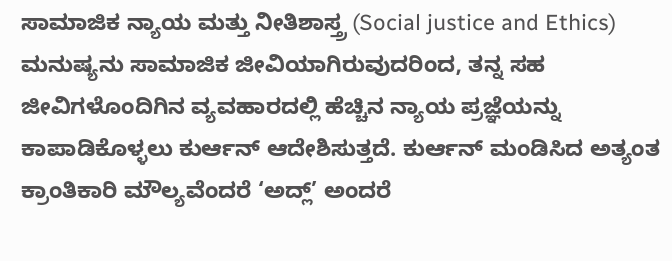ಸಾಮಾಜಿಕ ನ್ಯಾಯ ಮತ್ತು ನೀತಿಶಾಸ್ತ್ರ (Social justice and Ethics)
ಮನುಷ್ಯನು ಸಾಮಾಜಿಕ ಜೀವಿಯಾಗಿರುವುದರಿಂದ, ತನ್ನ ಸಹ ಜೀವಿಗಳೊಂದಿಗಿನ ವ್ಯವಹಾರದಲ್ಲಿ ಹೆಚ್ಚಿನ ನ್ಯಾಯ ಪ್ರಜ್ಞೆಯನ್ನು ಕಾಪಾಡಿಕೊಳ್ಳಲು ಕುರ್ಆನ್ ಆದೇಶಿಸುತ್ತದೆ. ಕುರ್ಆನ್ ಮಂಡಿಸಿದ ಅತ್ಯಂತ ಕ್ರಾಂತಿಕಾರಿ ಮೌಲ್ಯವೆಂದರೆ ‘ಅದ್ಲ್’ ಅಂದರೆ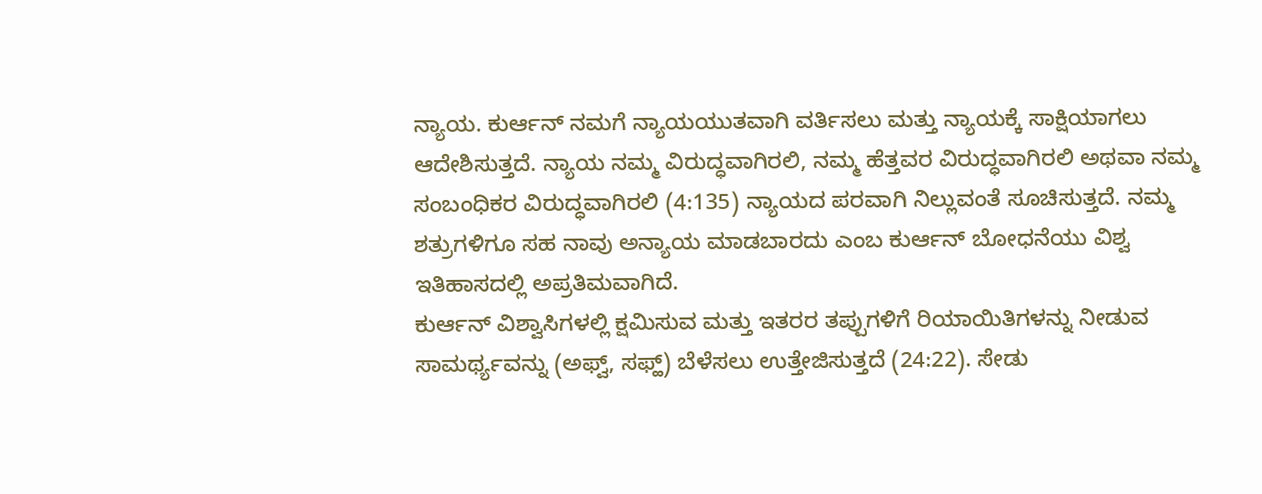ನ್ಯಾಯ. ಕುರ್ಆನ್ ನಮಗೆ ನ್ಯಾಯಯುತವಾಗಿ ವರ್ತಿಸಲು ಮತ್ತು ನ್ಯಾಯಕ್ಕೆ ಸಾಕ್ಷಿಯಾಗಲು ಆದೇಶಿಸುತ್ತದೆ. ನ್ಯಾಯ ನಮ್ಮ ವಿರುದ್ಧವಾಗಿರಲಿ, ನಮ್ಮ ಹೆತ್ತವರ ವಿರುದ್ಧವಾಗಿರಲಿ ಅಥವಾ ನಮ್ಮ ಸಂಬಂಧಿಕರ ವಿರುದ್ಧವಾಗಿರಲಿ (4:135) ನ್ಯಾಯದ ಪರವಾಗಿ ನಿಲ್ಲುವಂತೆ ಸೂಚಿಸುತ್ತದೆ. ನಮ್ಮ ಶತ್ರುಗಳಿಗೂ ಸಹ ನಾವು ಅನ್ಯಾಯ ಮಾಡಬಾರದು ಎಂಬ ಕುರ್ಆನ್ ಬೋಧನೆಯು ವಿಶ್ವ ಇತಿಹಾಸದಲ್ಲಿ ಅಪ್ರತಿಮವಾಗಿದೆ.
ಕುರ್ಆನ್ ವಿಶ್ವಾಸಿಗಳಲ್ಲಿ ಕ್ಷಮಿಸುವ ಮತ್ತು ಇತರರ ತಪ್ಪುಗಳಿಗೆ ರಿಯಾಯಿತಿಗಳನ್ನು ನೀಡುವ ಸಾಮರ್ಥ್ಯವನ್ನು (ಅಫ್ವ್, ಸಫ್ಹ್) ಬೆಳೆಸಲು ಉತ್ತೇಜಿಸುತ್ತದೆ (24:22). ಸೇಡು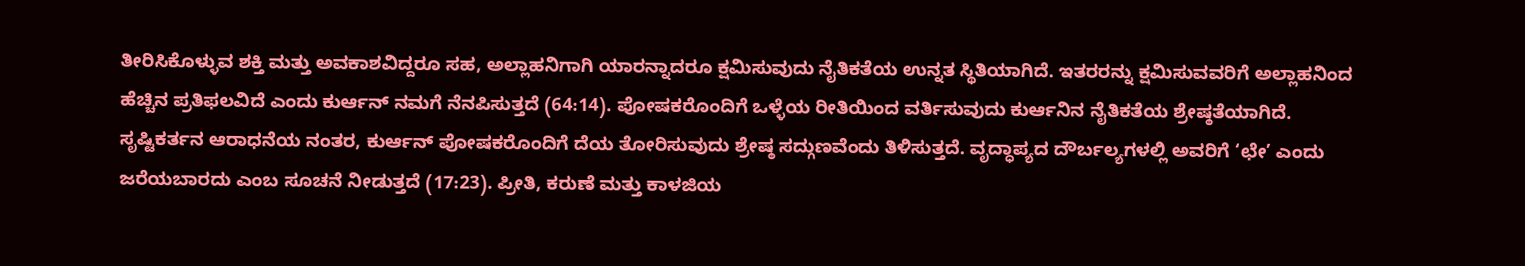ತೀರಿಸಿಕೊಳ್ಳುವ ಶಕ್ತಿ ಮತ್ತು ಅವಕಾಶವಿದ್ದರೂ ಸಹ, ಅಲ್ಲಾಹನಿಗಾಗಿ ಯಾರನ್ನಾದರೂ ಕ್ಷಮಿಸುವುದು ನೈತಿಕತೆಯ ಉನ್ನತ ಸ್ಥಿತಿಯಾಗಿದೆ. ಇತರರನ್ನು ಕ್ಷಮಿಸುವವರಿಗೆ ಅಲ್ಲಾಹನಿಂದ ಹೆಚ್ಚಿನ ಪ್ರತಿಫಲವಿದೆ ಎಂದು ಕುರ್ಆನ್ ನಮಗೆ ನೆನಪಿಸುತ್ತದೆ (64:14). ಪೋಷಕರೊಂದಿಗೆ ಒಳ್ಳೆಯ ರೀತಿಯಿಂದ ವರ್ತಿಸುವುದು ಕುರ್ಆನಿನ ನೈತಿಕತೆಯ ಶ್ರೇಷ್ಠತೆಯಾಗಿದೆ. ಸೃಷ್ಟಿಕರ್ತನ ಆರಾಧನೆಯ ನಂತರ, ಕುರ್ಆನ್ ಪೋಷಕರೊಂದಿಗೆ ದೆಯ ತೋರಿಸುವುದು ಶ್ರೇಷ್ಠ ಸದ್ಗುಣವೆಂದು ತಿಳಿಸುತ್ತದೆ. ವೃದ್ಧಾಪ್ಯದ ದೌರ್ಬಲ್ಯಗಳಲ್ಲಿ ಅವರಿಗೆ ‘ಛೇ’ ಎಂದು ಜರೆಯಬಾರದು ಎಂಬ ಸೂಚನೆ ನೀಡುತ್ತದೆ (17:23). ಪ್ರೀತಿ, ಕರುಣೆ ಮತ್ತು ಕಾಳಜಿಯ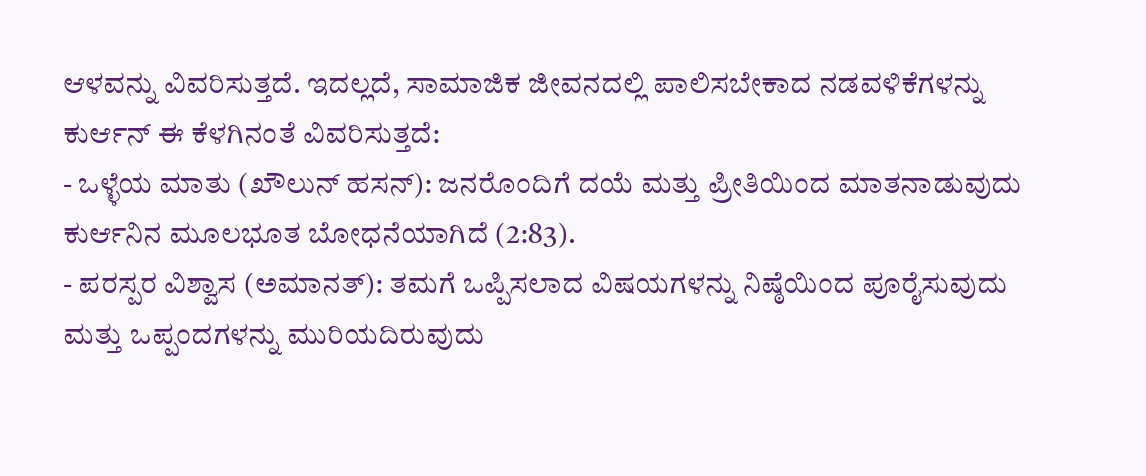ಆಳವನ್ನು ವಿವರಿಸುತ್ತದೆ. ಇದಲ್ಲದೆ, ಸಾಮಾಜಿಕ ಜೀವನದಲ್ಲಿ ಪಾಲಿಸಬೇಕಾದ ನಡವಳಿಕೆಗಳನ್ನು ಕುರ್ಆನ್ ಈ ಕೆಳಗಿನಂತೆ ವಿವರಿಸುತ್ತದೆ:
- ಒಳ್ಳೆಯ ಮಾತು (ಖೌಲುನ್ ಹಸನ್): ಜನರೊಂದಿಗೆ ದಯೆ ಮತ್ತು ಪ್ರೀತಿಯಿಂದ ಮಾತನಾಡುವುದು ಕುರ್ಆನಿನ ಮೂಲಭೂತ ಬೋಧನೆಯಾಗಿದೆ (2:83).
- ಪರಸ್ಪರ ವಿಶ್ವಾಸ (ಅಮಾನತ್): ತಮಗೆ ಒಪ್ಪಿಸಲಾದ ವಿಷಯಗಳನ್ನು ನಿಷ್ಠೆಯಿಂದ ಪೂರೈಸುವುದು ಮತ್ತು ಒಪ್ಪಂದಗಳನ್ನು ಮುರಿಯದಿರುವುದು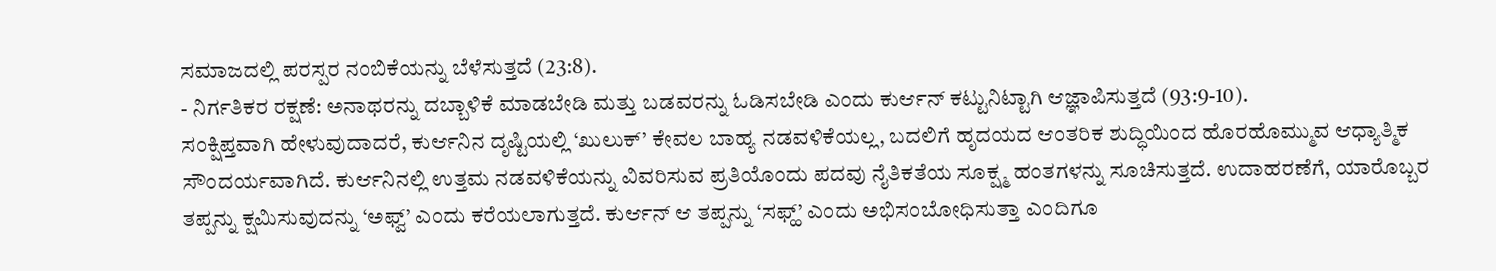ಸಮಾಜದಲ್ಲಿ ಪರಸ್ಪರ ನಂಬಿಕೆಯನ್ನು ಬೆಳೆಸುತ್ತದೆ (23:8).
- ನಿರ್ಗತಿಕರ ರಕ್ಷಣೆ: ಅನಾಥರನ್ನು ದಬ್ಬಾಳಿಕೆ ಮಾಡಬೇಡಿ ಮತ್ತು ಬಡವರನ್ನು ಓಡಿಸಬೇಡಿ ಎಂದು ಕುರ್ಆನ್ ಕಟ್ಟುನಿಟ್ಟಾಗಿ ಆಜ್ಞಾಪಿಸುತ್ತದೆ (93:9-10).
ಸಂಕ್ಷಿಪ್ತವಾಗಿ ಹೇಳುವುದಾದರೆ, ಕುರ್ಆನಿನ ದೃಷ್ಟಿಯಲ್ಲಿ ‘ಖುಲುಕ್’ ಕೇವಲ ಬಾಹ್ಯ ನಡವಳಿಕೆಯಲ್ಲ, ಬದಲಿಗೆ ಹೃದಯದ ಆಂತರಿಕ ಶುದ್ಧಿಯಿಂದ ಹೊರಹೊಮ್ಮುವ ಆಧ್ಯಾತ್ಮಿಕ ಸೌಂದರ್ಯವಾಗಿದೆ. ಕುರ್ಆನಿನಲ್ಲಿ ಉತ್ತಮ ನಡವಳಿಕೆಯನ್ನು ವಿವರಿಸುವ ಪ್ರತಿಯೊಂದು ಪದವು ನೈತಿಕತೆಯ ಸೂಕ್ಷ್ಮ ಹಂತಗಳನ್ನು ಸೂಚಿಸುತ್ತದೆ. ಉದಾಹರಣೆಗೆ, ಯಾರೊಬ್ಬರ ತಪ್ಪನ್ನು ಕ್ಷಮಿಸುವುದನ್ನು ‘ಅಫ್ವ್’ ಎಂದು ಕರೆಯಲಾಗುತ್ತದೆ. ಕುರ್ಆನ್ ಆ ತಪ್ಪನ್ನು ‘ಸಫ್ಹ್’ ಎಂದು ಅಭಿಸಂಬೋಧಿಸುತ್ತಾ ಎಂದಿಗೂ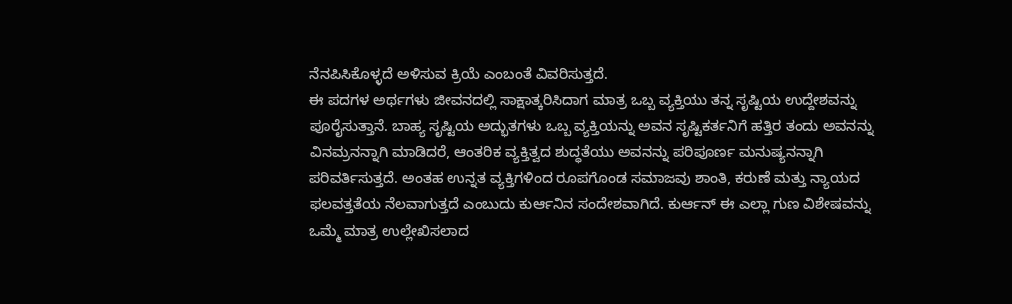ನೆನಪಿಸಿಕೊಳ್ಳದೆ ಅಳಿಸುವ ಕ್ರಿಯೆ ಎಂಬಂತೆ ವಿವರಿಸುತ್ತದೆ.
ಈ ಪದಗಳ ಅರ್ಥಗಳು ಜೀವನದಲ್ಲಿ ಸಾಕ್ಷಾತ್ಕರಿಸಿದಾಗ ಮಾತ್ರ ಒಬ್ಬ ವ್ಯಕ್ತಿಯು ತನ್ನ ಸೃಷ್ಟಿಯ ಉದ್ದೇಶವನ್ನು ಪೂರೈಸುತ್ತಾನೆ. ಬಾಹ್ಯ ಸೃಷ್ಟಿಯ ಅದ್ಭುತಗಳು ಒಬ್ಬ ವ್ಯಕ್ತಿಯನ್ನು ಅವನ ಸೃಷ್ಟಿಕರ್ತನಿಗೆ ಹತ್ತಿರ ತಂದು ಅವನನ್ನು ವಿನಮ್ರನನ್ನಾಗಿ ಮಾಡಿದರೆ, ಆಂತರಿಕ ವ್ಯಕ್ತಿತ್ವದ ಶುದ್ಧತೆಯು ಅವನನ್ನು ಪರಿಪೂರ್ಣ ಮನುಷ್ಯನನ್ನಾಗಿ ಪರಿವರ್ತಿಸುತ್ತದೆ. ಅಂತಹ ಉನ್ನತ ವ್ಯಕ್ತಿಗಳಿಂದ ರೂಪಗೊಂಡ ಸಮಾಜವು ಶಾಂತಿ, ಕರುಣೆ ಮತ್ತು ನ್ಯಾಯದ ಫಲವತ್ತತೆಯ ನೆಲವಾಗುತ್ತದೆ ಎಂಬುದು ಕುರ್ಆನಿನ ಸಂದೇಶವಾಗಿದೆ. ಕುರ್ಆನ್ ಈ ಎಲ್ಲಾ ಗುಣ ವಿಶೇಷವನ್ನು ಒಮ್ಮೆ ಮಾತ್ರ ಉಲ್ಲೇಖಿಸಲಾದ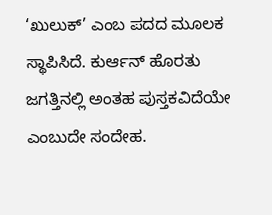‘ಖುಲುಕ್’ ಎಂಬ ಪದದ ಮೂಲಕ ಸ್ಥಾಪಿಸಿದೆ. ಕುರ್ಆನ್ ಹೊರತು ಜಗತ್ತಿನಲ್ಲಿ ಅಂತಹ ಪುಸ್ತಕವಿದೆಯೇ ಎಂಬುದೇ ಸಂದೇಹ.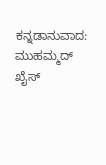ಕನ್ನಡಾನುವಾದ: ಮುಹಮ್ಮದ್ ಖೈಸ್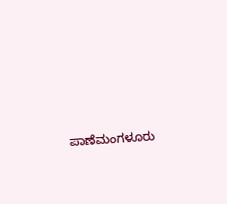ಪಾಣೆಮಂಗಳೂರು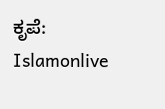ಕೃಪೆ: Islamonlive